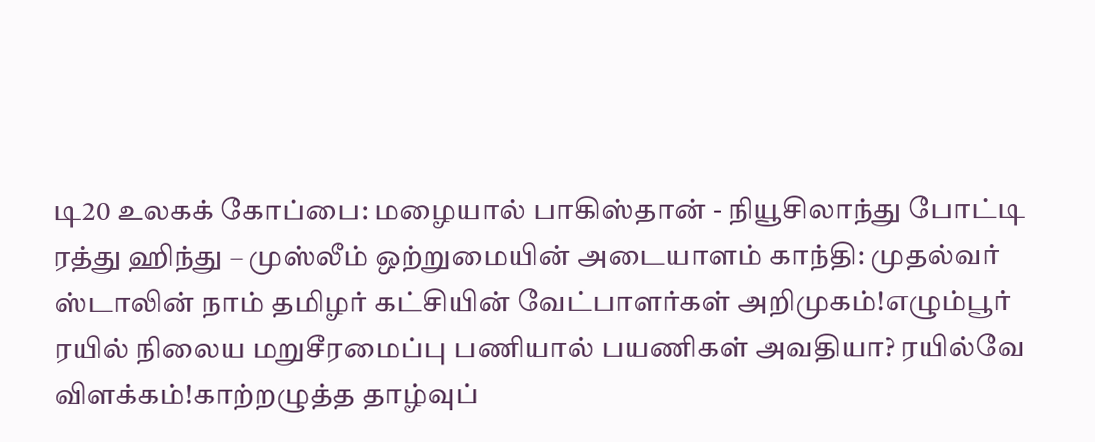டி20 உலகக் கோப்பை: மழையால் பாகிஸ்தான் - நியூசிலாந்து போட்டி ரத்து ஹிந்து – முஸ்லீம் ஒற்றுமையின் அடையாளம் காந்தி: முதல்வர் ஸ்டாலின் நாம் தமிழர் கட்சியின் வேட்பாளர்கள் அறிமுகம்!எழும்பூர் ரயில் நிலைய மறுசீரமைப்பு பணியால் பயணிகள் அவதியா? ரயில்வே விளக்கம்!காற்றழுத்த தாழ்வுப்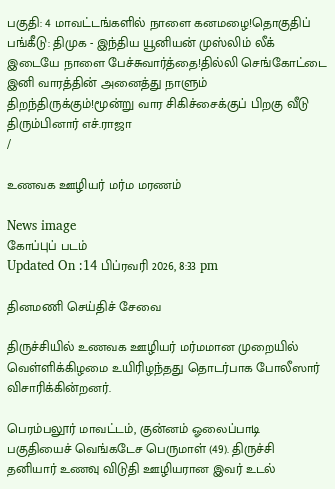பகுதி: 4 மாவட்டங்களில் நாளை கனமழை!தொகுதிப் பங்கீடு: திமுக - இந்திய யூனியன் முஸ்லிம் லீக் இடையே நாளை பேச்சுவார்த்தை!தில்லி செங்கோட்டை இனி வாரத்தின் அனைத்து நாளும் திறந்திருக்கும்!மூன்று வார சிகிச்சைக்குப் பிறகு வீடு திரும்பினார் எச்.ராஜா
/

உணவக ஊழியர் மர்ம மரணம்

News image
கோப்புப் படம்
Updated On :14 பிப்ரவரி 2026, 8:33 pm

தினமணி செய்திச் சேவை

திருச்சியில் உணவக ஊழியர் மர்மமான முறையில் வெள்ளிக்கிழமை உயிரிழந்தது தொடர்பாக போலீஸார் விசாரிக்கின்றனர்.

பெரம்பலூர் மாவட்டம், குன்னம் ஓலைப்பாடி பகுதியைச் வெங்கடேச பெருமாள் (49). திருச்சி தனியார் உணவு விடுதி ஊழியரான இவர் உடல்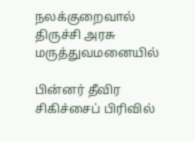நலக்குறைவால் திருச்சி அரசு மருத்துவமனையில்

பின்னர் தீவிர சிகிச்சைப் பிரிவில்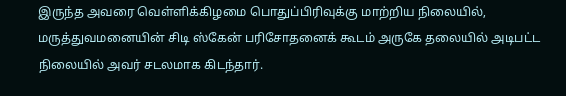இருந்த அவரை வெள்ளிக்கிழமை பொதுப்பிரிவுக்கு மாற்றிய நிலையில், மருத்துவமனையின் சிடி ஸ்கேன் பரிசோதனைக் கூடம் அருகே தலையில் அடிபட்ட நிலையில் அவர் சடலமாக கிடந்தார்.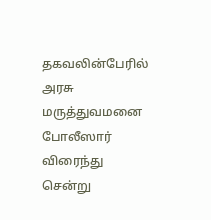தகவலின்பேரில் அரசு மருத்துவமனை போலீஸார் விரைந்து சென்று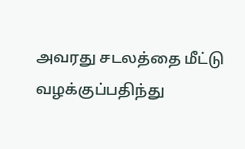அவரது சடலத்தை மீட்டு வழக்குப்பதிந்து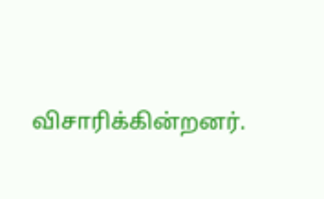விசாரிக்கின்றனர்.